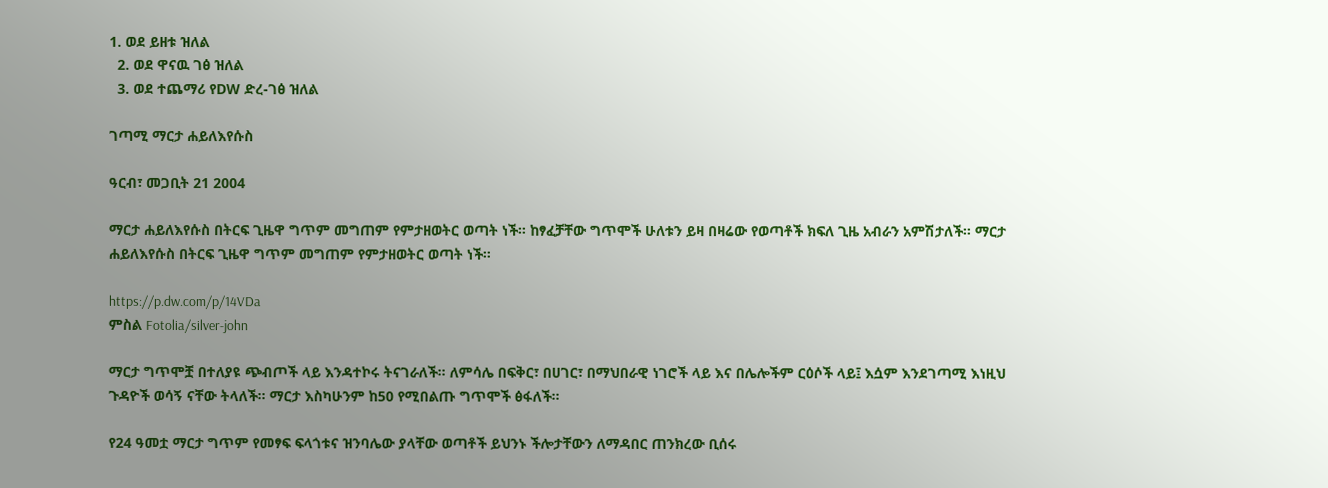1. ወደ ይዘቱ ዝለል
  2. ወደ ዋናዉ ገፅ ዝለል
  3. ወደ ተጨማሪ የDW ድረ-ገፅ ዝለል

ገጣሚ ማርታ ሐይለእየሱስ

ዓርብ፣ መጋቢት 21 2004

ማርታ ሐይለእየሱስ በትርፍ ጊዜዋ ግጥም መግጠም የምታዘወትር ወጣት ነች። ከፃፈቻቸው ግጥሞች ሁለቱን ይዛ በዛሬው የወጣቶች ክፍለ ጊዜ አብራን አምሽታለች። ማርታ ሐይለእየሱስ በትርፍ ጊዜዋ ግጥም መግጠም የምታዘወትር ወጣት ነች።

https://p.dw.com/p/14VDa
ምስል Fotolia/silver-john

ማርታ ግጥሞቿ በተለያዩ ጭብጦች ላይ እንዳተኮሩ ትናገራለች። ለምሳሌ በፍቅር፣ በሀገር፣ በማህበራዊ ነገሮች ላይ እና በሌሎችም ርዕሶች ላይ፤ እሷም እንደገጣሚ እነዚህ ጉዳዮች ወሳኝ ናቸው ትላለች። ማርታ እስካሁንም ከ50 የሚበልጡ ግጥሞች ፅፋለች።

የ24 ዓመቷ ማርታ ግጥም የመፃፍ ፍላጎቱና ዝንባሌው ያላቸው ወጣቶች ይህንኑ ችሎታቸውን ለማዳበር ጠንክረው ቢሰሩ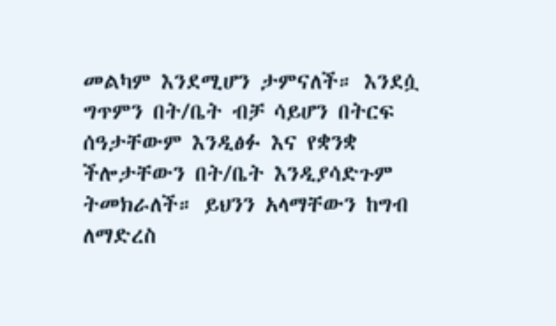መልካም እንደሚሆን ታምናለች። እንደሷ ግጥምን በት/ቤት ብቻ ሳይሆን በትርፍ ሰዓታቸውም እንዲፅፉ እና የቋንቋ ችሎታቸውን በት/ቤት እንዲያሳድጉም ትመክራለች። ይህንን አላማቸውን ከግብ ለማድረስ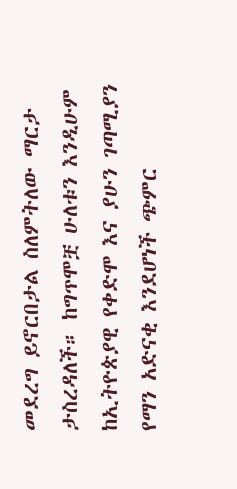መደረግ ይኖርበታል ስለምትለው ማርታ ታስረዳለች። ከግጥሞቿ ሁለቱን እንዲሁም ከኢትዮጵያዊ የቀድሞ እና ያሁን ገጣሚያን የማን አድናቂ እንደሆነች ጭምር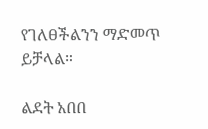የገለፀችልንን ማድመጥ ይቻላል።

ልደት አበበ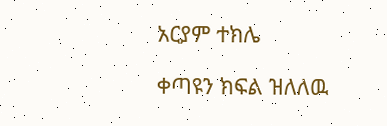አርያም ተክሌ

ቀጣዩን ክፍል ዝለለዉ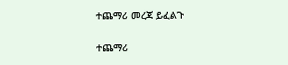ተጨማሪ መረጃ ይፈልጉ

ተጨማሪ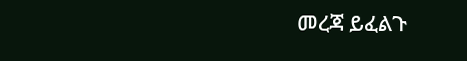መረጃ ይፈልጉ